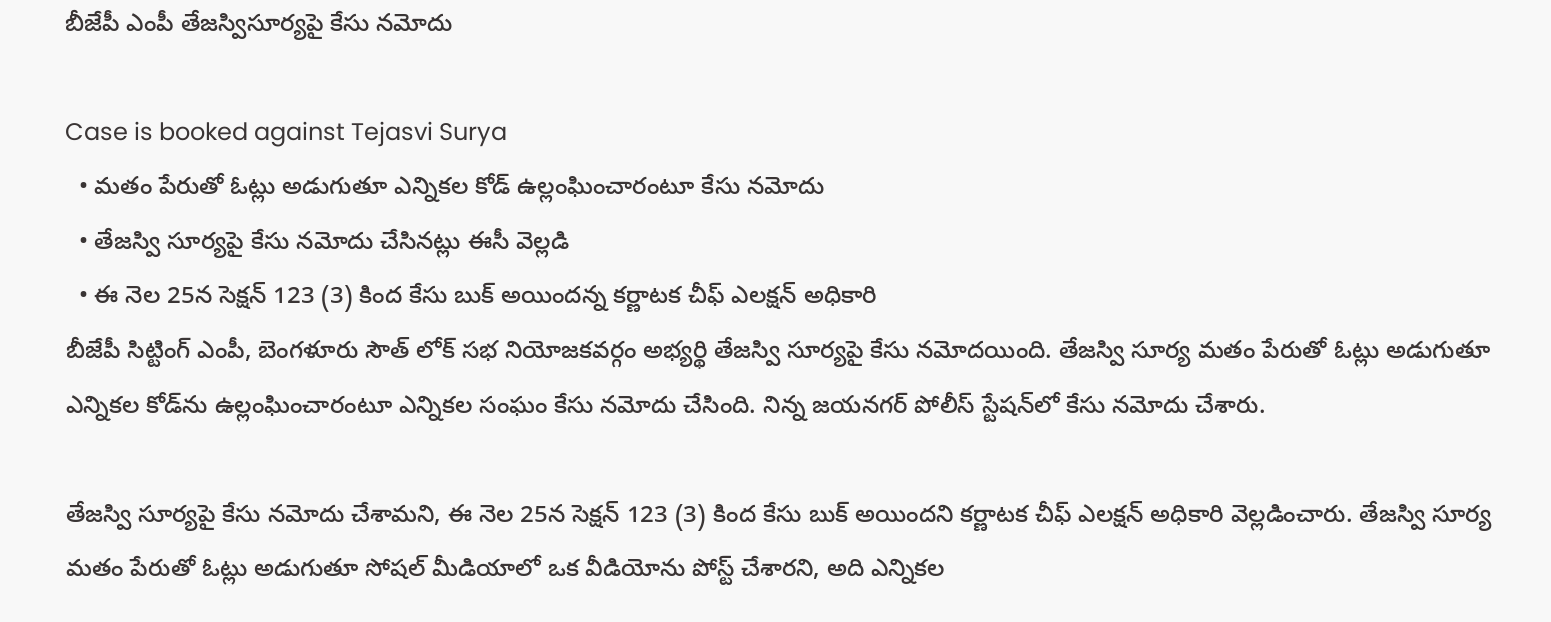బీజేపీ ఎంపీ తేజస్విసూర్యపై కేసు నమోదు

Case is booked against Tejasvi Surya
  • మతం పేరుతో ఓట్లు అడుగుతూ ఎన్నికల కోడ్ ఉల్లంఘించారంటూ కేసు నమోదు
  • తేజస్వి సూర్యపై కేసు నమోదు చేసినట్లు ఈసీ వెల్లడి
  • ఈ నెల 25న సెక్షన్ 123 (3) కింద కేసు బుక్ అయిందన్న కర్ణాటక చీఫ్ ఎలక్షన్ అధికారి
బీజేపీ సిట్టింగ్ ఎంపీ, బెంగళూరు సౌత్ లోక్ సభ నియోజకవర్గం అభ్యర్థి తేజస్వి సూర్యపై కేసు నమోదయింది. తేజస్వి సూర్య మతం పేరుతో ఓట్లు అడుగుతూ ఎన్నికల కోడ్‌ను ఉల్లంఘించారంటూ ఎన్నికల సంఘం కేసు నమోదు చేసింది. నిన్న జయనగర్ పోలీస్ స్టేషన్‌లో కేసు నమోదు చేశారు.

తేజస్వి సూర్యపై కేసు నమోదు చేశామని, ఈ నెల 25న సెక్షన్ 123 (3) కింద కేసు బుక్ అయిందని కర్ణాటక చీఫ్ ఎలక్షన్ అధికారి వెల్లడించారు. తేజస్వి సూర్య మతం పేరుతో ఓట్లు అడుగుతూ సోషల్ మీడియాలో ఒక వీడియోను పోస్ట్‌ చేశారని, అది ఎన్నికల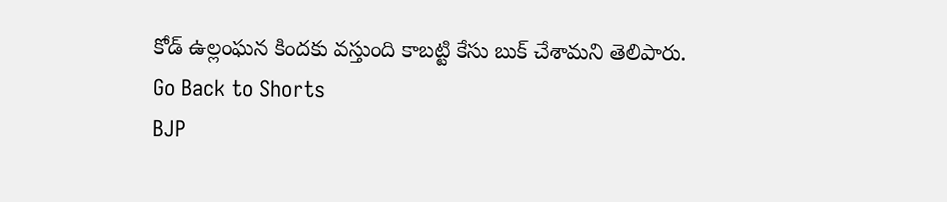కోడ్ ఉల్లంఘన కిందకు వస్తుంది కాబట్టి కేసు బుక్ చేశామని తెలిపారు.
Go Back to Shorts
BJP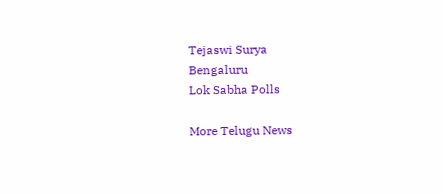Tejaswi Surya
Bengaluru
Lok Sabha Polls

More Telugu News